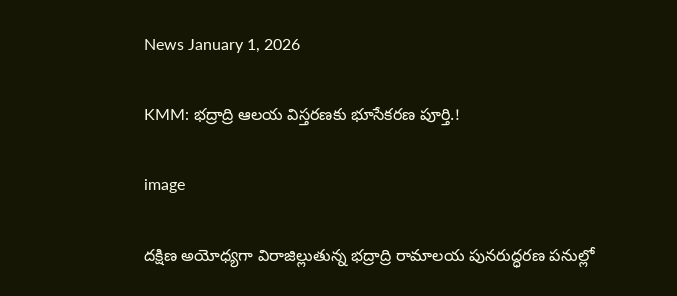News January 1, 2026

KMM: భద్రాద్రి ఆలయ విస్తరణకు భూసేకరణ పూర్తి.!

image

దక్షిణ అయోధ్యగా విరాజిల్లుతున్న భద్రాద్రి రామాలయ పునరుద్ధరణ పనుల్లో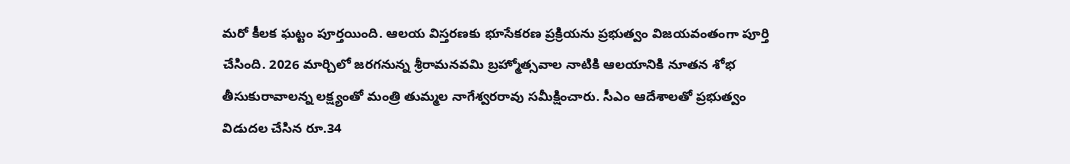మరో కీలక ఘట్టం పూర్తయింది. ఆలయ విస్తరణకు భూసేకరణ ప్రక్రియను ప్రభుత్వం విజయవంతంగా పూర్తి చేసింది. 2026 మార్చిలో జరగనున్న శ్రీరామనవమి బ్రహ్మోత్సవాల నాటికి ఆలయానికి నూతన శోభ తీసుకురావాలన్న లక్ష్యంతో మంత్రి తుమ్మల నాగేశ్వరరావు సమీక్షించారు. సీఎం ఆదేశాలతో ప్రభుత్వం విడుదల చేసిన రూ.34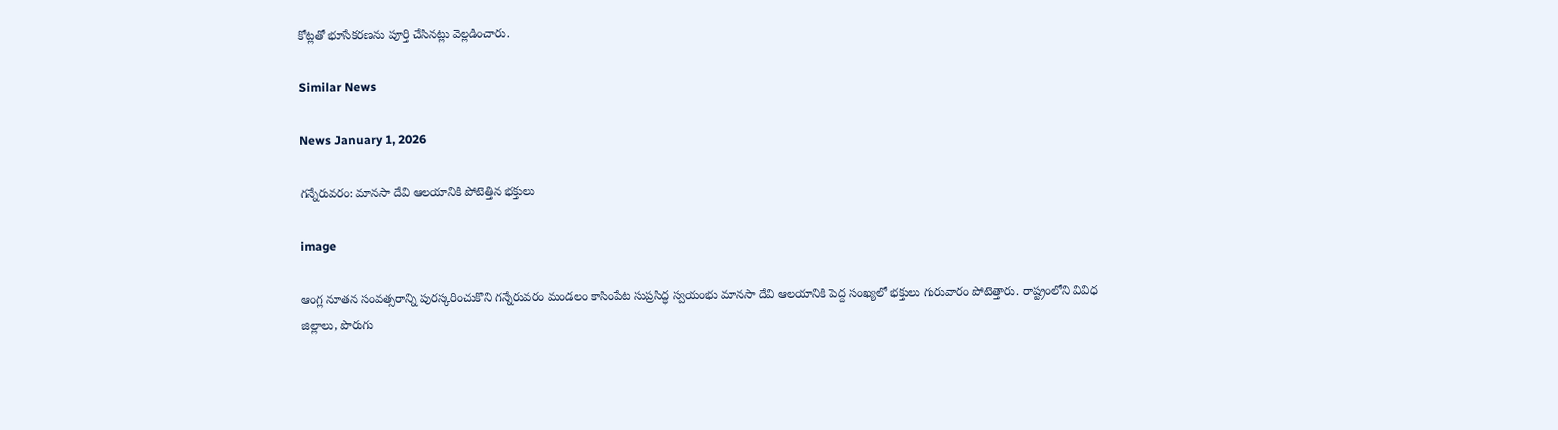కోట్లతో భూసేకరణను పూర్తి చేసినట్లు వెల్లడించారు.

Similar News

News January 1, 2026

గన్నేరువరం: మానసా దేవి ఆలయానికి పోటెత్తిన భక్తులు

image

ఆంగ్ల నూతన సంవత్సరాన్ని పురస్కరించుకొని గన్నేరువరం మండలం కాసింపేట సుప్రసిద్ధ స్వయంభు మానసా దేవి ఆలయానికి పెద్ద సంఖ్యలో భక్తులు గురువారం పోటెత్తారు. రాష్ట్రంలోని వివిధ జిల్లాలు, పొరుగు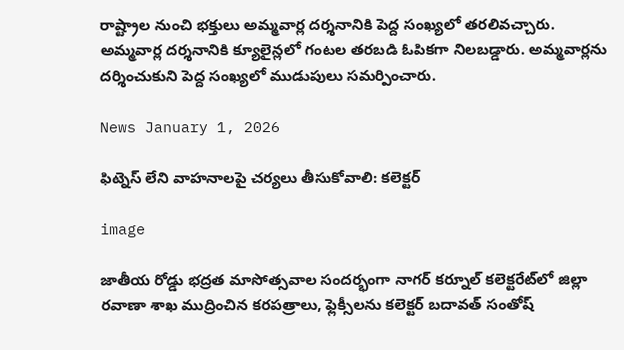రాష్ట్రాల నుంచి భక్తులు అమ్మవార్ల దర్శనానికి పెద్ద సంఖ్యలో తరలివచ్చారు. అమ్మవార్ల దర్శనానికి క్యూలైన్లలో గంటల తరబడి ఓపికగా నిలబడ్డారు. అమ్మవార్లను దర్శించుకుని పెద్ద సంఖ్యలో ముడుపులు సమర్పించారు.

News January 1, 2026

ఫిట్నెస్ లేని వాహనాలపై చర్యలు తీసుకోవాలి: కలెక్టర్

image

జాతీయ రోడ్డు భద్రత మాసోత్సవాల సందర్భంగా నాగర్‌ కర్నూల్ కలెక్టరేట్‌లో జిల్లా రవాణా శాఖ ముద్రించిన కరపత్రాలు, ఫ్లెక్సీలను కలెక్టర్ బదావత్ సంతోష్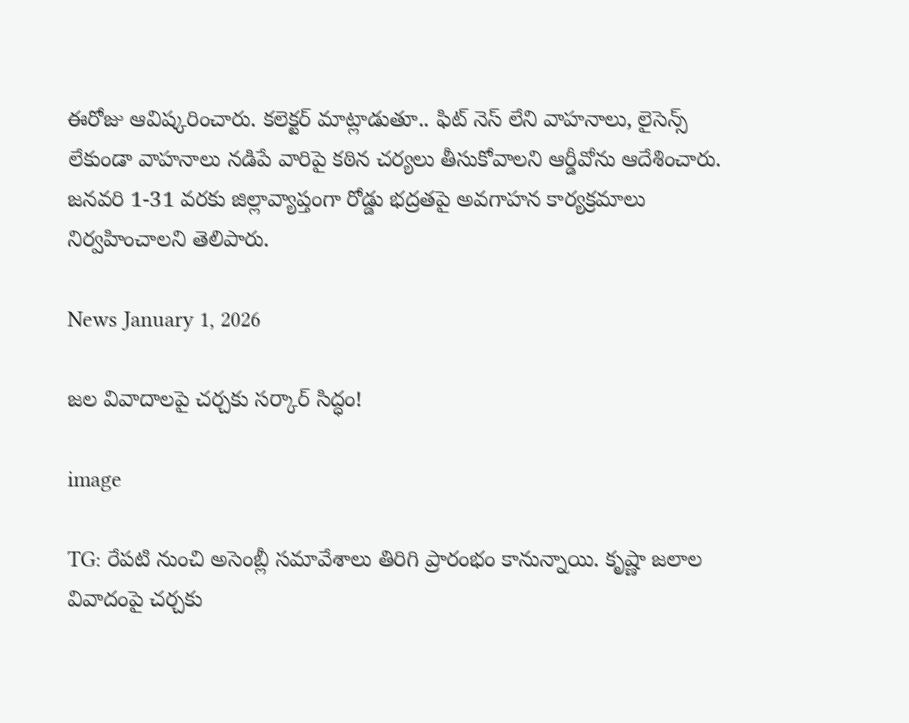ఈరోజు ఆవిష్కరించారు. కలెక్టర్ మాట్లాడుతూ.. ఫిట్‌ నెస్ లేని వాహనాలు, లైసెన్స్ లేకుండా వాహనాలు నడిపే వారిపై కఠిన చర్యలు తీసుకోవాలని ఆర్డీవోను ఆదేశించారు. జనవరి 1-31 వరకు జిల్లావ్యాప్తంగా రోడ్డు భద్రతపై అవగాహన కార్యక్రమాలు నిర్వహించాలని తెలిపారు.

News January 1, 2026

జల వివాదాలపై చర్చకు సర్కార్ సిద్ధం!

image

TG: రేపటి నుంచి అసెంబ్లీ సమావేశాలు తిరిగి ప్రారంభం కానున్నాయి. కృష్ణా జలాల వివాదంపై చర్చకు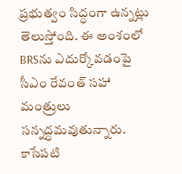ప్రభుత్వం సిద్ధంగా ఉన్నట్లు తెలుస్తోంది. ఈ అంశంలో BRSను ఎదుర్కోవడంపై సీఎం రేవంత్ సహా మంత్రులు సన్నద్ధమవుతున్నారు. కాసేపటి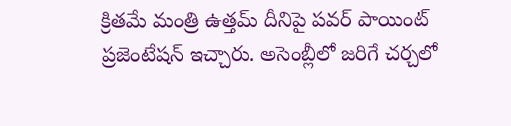క్రితమే మంత్రి ఉత్తమ్ దీనిపై పవర్ పాయింట్ ప్రజెంటేషన్ ఇచ్చారు. అసెంబ్లీలో జరిగే చర్చలో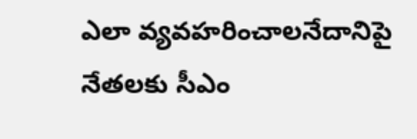ఎలా వ్యవహరించాలనేదానిపై నేతలకు సీఎం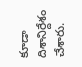కూడా దిశానిర్దేశం చేశారు.